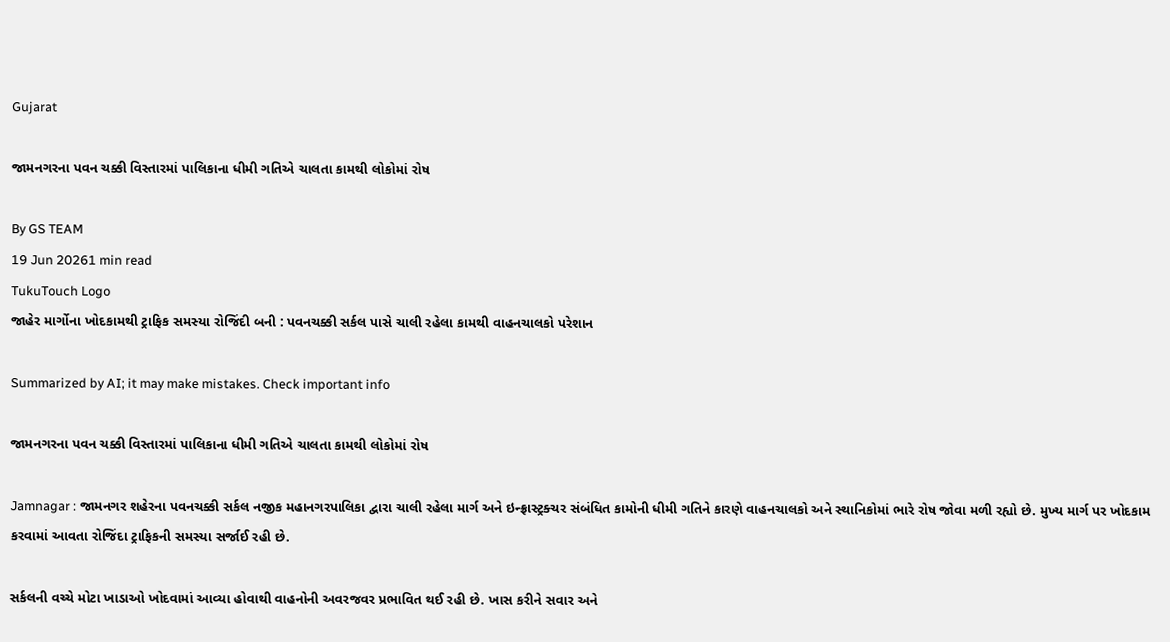Gujarat

જામનગરના પવન ચક્કી વિસ્તારમાં પાલિકાના ધીમી ગતિએ ચાલતા કામથી લોકોમાં રોષ

By GS TEAM
19 Jun 20261 min read
TukuTouch Logo
જાહેર માર્ગોના ખોદકામથી ટ્રાફિક સમસ્યા રોજિંદી બની : પવનચક્કી સર્કલ પાસે ચાલી રહેલા કામથી વાહનચાલકો પરેશાન

Summarized by AI; it may make mistakes. Check important info

જામનગરના પવન ચક્કી વિસ્તારમાં પાલિકાના ધીમી ગતિએ ચાલતા કામથી લોકોમાં રોષ

Jamnagar : જામનગર શહેરના પવનચક્કી સર્કલ નજીક મહાનગરપાલિકા દ્વારા ચાલી રહેલા માર્ગ અને ઇન્ફ્રાસ્ટ્રક્ચર સંબંધિત કામોની ધીમી ગતિને કારણે વાહનચાલકો અને સ્થાનિકોમાં ભારે રોષ જોવા મળી રહ્યો છે. મુખ્ય માર્ગ પર ખોદકામ કરવામાં આવતા રોજિંદા ટ્રાફિકની સમસ્યા સર્જાઈ રહી છે.

સર્કલની વચ્ચે મોટા ખાડાઓ ખોદવામાં આવ્યા હોવાથી વાહનોની અવરજવર પ્રભાવિત થઈ રહી છે. ખાસ કરીને સવાર અને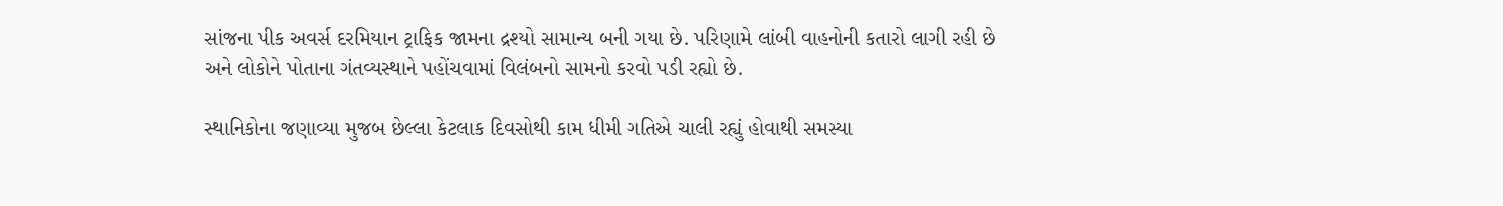સાંજના પીક અવર્સ દરમિયાન ટ્રાફિક જામના દ્રશ્યો સામાન્ય બની ગયા છે. પરિણામે લાંબી વાહનોની કતારો લાગી રહી છે અને લોકોને પોતાના ગંતવ્યસ્થાને પહોંચવામાં વિલંબનો સામનો કરવો પડી રહ્યો છે.

સ્થાનિકોના જણાવ્યા મુજબ છેલ્લા કેટલાક દિવસોથી કામ ધીમી ગતિએ ચાલી રહ્યું હોવાથી સમસ્યા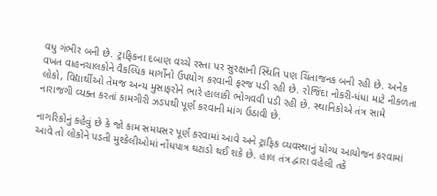વધુ ગંભીર બની છે. ટ્રાફિકના દબાણ વચ્ચે રસ્તા પર સુરક્ષાની સ્થિતિ પણ ચિંતાજનક બની રહી છે. અનેક વખત વાહનચાલકોને વૈકલ્પિક માર્ગોનો ઉપયોગ કરવાની ફરજ પડી રહી છે. રોજિંદા નોકરી-ધંધા માટે નીકળતા લોકો, વિદ્યાર્થીઓ તેમજ અન્ય મુસાફરોને ભારે હાલાકી ભોગવવી પડી રહી છે. સ્થાનિકોએ તંત્ર સામે નારાજગી વ્યક્ત કરતાં કામગીરી ઝડપથી પૂર્ણ કરવાની માંગ ઉઠાવી છે.

નાગરિકોનું કહેવું છે કે જો કામ સમયસર પૂર્ણ કરવામાં આવે અને ટ્રાફિક વ્યવસ્થાનું યોગ્ય આયોજન કરવામાં આવે તો લોકોને પડતી મુશ્કેલીઓમાં નોંધપાત્ર ઘટાડો થઈ શકે છે. હાલ તંત્ર દ્વારા વહેલી તકે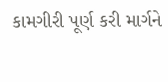કામગીરી પૂર્ણ કરી માર્ગને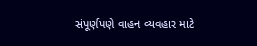સંપૂર્ણપણે વાહન વ્યવહાર માટે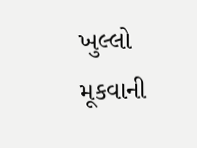ખુલ્લો મૂકવાની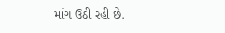માંગ ઉઠી રહી છે.